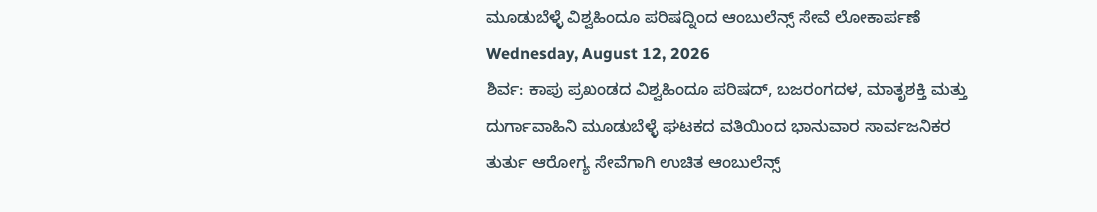ಮೂಡುಬೆಳ್ಳೆ ವಿಶ್ವಹಿಂದೂ ಪರಿಷದ್ನಿಂದ ಆಂಬುಲೆನ್ಸ್ ಸೇವೆ ಲೋಕಾರ್ಪಣೆ
Wednesday, August 12, 2026
ಶಿರ್ವ: ಕಾಪು ಪ್ರಖಂಡದ ವಿಶ್ವಹಿಂದೂ ಪರಿಷದ್, ಬಜರಂಗದಳ, ಮಾತೃಶಕ್ತಿ ಮತ್ತು ದುರ್ಗಾವಾಹಿನಿ ಮೂಡುಬೆಳ್ಳೆ ಘಟಕದ ವತಿಯಿಂದ ಭಾನುವಾರ ಸಾರ್ವಜನಿಕರ ತುರ್ತು ಆರೋಗ್ಯ ಸೇವೆಗಾಗಿ ಉಚಿತ ಆಂಬುಲೆನ್ಸ್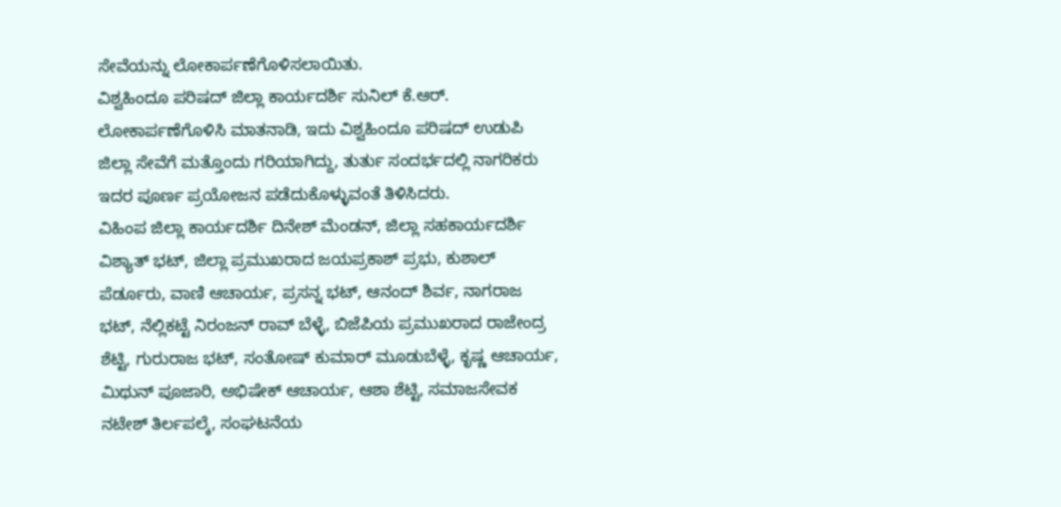ಸೇವೆಯನ್ನು ಲೋಕಾರ್ಪಣೆಗೊಳಿಸಲಾಯಿತು.
ವಿಶ್ವಹಿಂದೂ ಪರಿಷದ್ ಜಿಲ್ಲಾ ಕಾರ್ಯದರ್ಶಿ ಸುನಿಲ್ ಕೆ.ಆರ್. ಲೋಕಾರ್ಪಣೆಗೊಳಿಸಿ ಮಾತನಾಡಿ, ಇದು ವಿಶ್ವಹಿಂದೂ ಪರಿಷದ್ ಉಡುಪಿ ಜಿಲ್ಲಾ ಸೇವೆಗೆ ಮತ್ತೊಂದು ಗರಿಯಾಗಿದ್ದು, ತುರ್ತು ಸಂದರ್ಭದಲ್ಲಿ ನಾಗರಿಕರು ಇದರ ಪೂರ್ಣ ಪ್ರಯೋಜನ ಪಡೆದುಕೊಳ್ಳುವಂತೆ ತಿಳಿಸಿದರು.
ವಿಹಿಂಪ ಜಿಲ್ಲಾ ಕಾರ್ಯದರ್ಶಿ ದಿನೇಶ್ ಮೆಂಡನ್, ಜಿಲ್ಲಾ ಸಹಕಾರ್ಯದರ್ಶಿ ವಿಶ್ಯಾತ್ ಭಟ್, ಜಿಲ್ಲಾ ಪ್ರಮುಖರಾದ ಜಯಪ್ರಕಾಶ್ ಪ್ರಭು, ಕುಶಾಲ್ ಪೆರ್ಡೂರು, ವಾಣಿ ಆಚಾರ್ಯ, ಪ್ರಸನ್ನ ಭಟ್, ಆನಂದ್ ಶಿರ್ವ, ನಾಗರಾಜ ಭಟ್, ನೆಲ್ಲಿಕಟ್ಟೆ ನಿರಂಜನ್ ರಾವ್ ಬೆಳ್ಳೆ, ಬಿಜೆಪಿಯ ಪ್ರಮುಖರಾದ ರಾಜೇಂದ್ರ ಶೆಟ್ಟಿ, ಗುರುರಾಜ ಭಟ್, ಸಂತೋಷ್ ಕುಮಾರ್ ಮೂಡುಬೆಳ್ಳೆ, ಕೃಷ್ಣ ಆಚಾರ್ಯ, ಮಿಥುನ್ ಪೂಜಾರಿ, ಅಭಿಷೇಕ್ ಆಚಾರ್ಯ, ಆಶಾ ಶೆಟ್ಟಿ, ಸಮಾಜಸೇವಕ ನಟೇಶ್ ತಿರ್ಲಪಲ್ಕೆ, ಸಂಘಟನೆಯ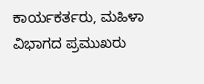ಕಾರ್ಯಕರ್ತರು, ಮಹಿಳಾ ವಿಭಾಗದ ಪ್ರಮುಖರು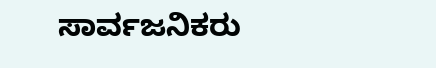ಸಾರ್ವಜನಿಕರು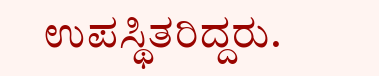ಉಪಸ್ಥಿತರಿದ್ದರು.